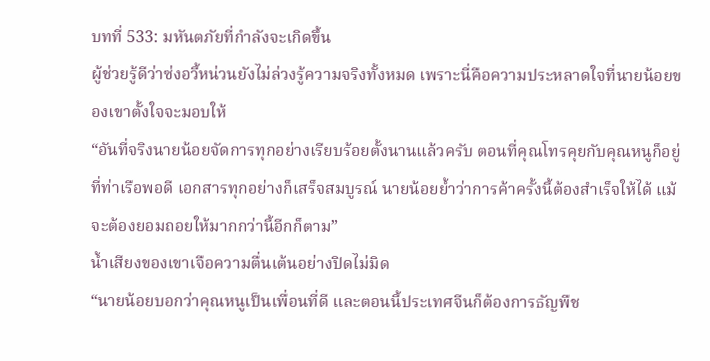บทที่ 533: มหันตภัยที่กำลังจะเกิดขึ้น
ผู้ช่วยรู้ดีว่าซ่งอวี้หน่วนยังไม่ล่วงรู้ความจริงทั้งหมด เพราะนี่คือความประหลาดใจที่นายน้อยของเขาตั้งใจจะมอบให้
“อันที่จริงนายน้อยจัดการทุกอย่างเรียบร้อยตั้งนานแล้วครับ ตอนที่คุณโทรคุยกับคุณหนูก็อยู่ที่ท่าเรือพอดี เอกสารทุกอย่างก็เสร็จสมบูรณ์ นายน้อยย้ำว่าการค้าครั้งนี้ต้องสำเร็จให้ได้ แม้จะต้องยอมถอยให้มากกว่านี้อีกก็ตาม”
น้ำเสียงของเขาเจือความตื่นเต้นอย่างปิดไม่มิด
“นายน้อยบอกว่าคุณหนูเป็นเพื่อนที่ดี และตอนนี้ประเทศจีนก็ต้องการธัญพืช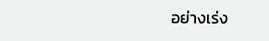อย่างเร่ง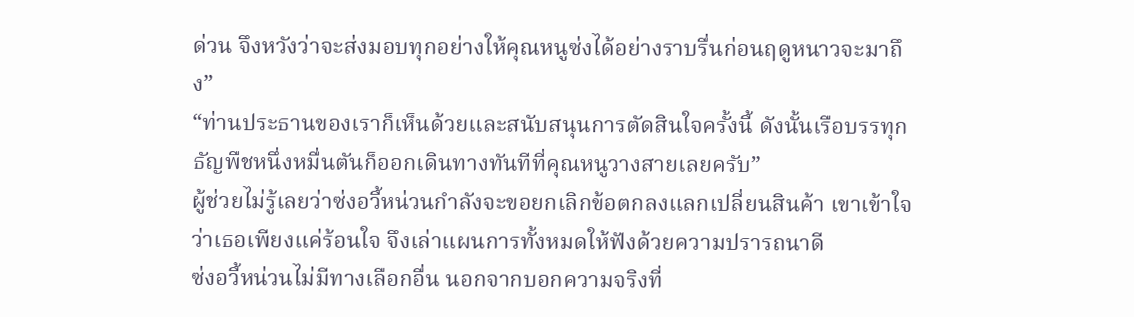ด่วน จึงหวังว่าจะส่งมอบทุกอย่างให้คุณหนูซ่งได้อย่างราบรื่นก่อนฤดูหนาวจะมาถึง”
“ท่านประธานของเราก็เห็นด้วยและสนับสนุนการตัดสินใจครั้งนี้ ดังนั้นเรือบรรทุกธัญพืชหนึ่งหมื่นตันก็ออกเดินทางทันทีที่คุณหนูวางสายเลยครับ”
ผู้ช่วยไม่รู้เลยว่าซ่งอวี้หน่วนกำลังจะขอยกเลิกข้อตกลงแลกเปลี่ยนสินค้า เขาเข้าใจว่าเธอเพียงแค่ร้อนใจ จึงเล่าแผนการทั้งหมดให้ฟังด้วยความปรารถนาดี
ซ่งอวี้หน่วนไม่มีทางเลือกอื่น นอกจากบอกความจริงที่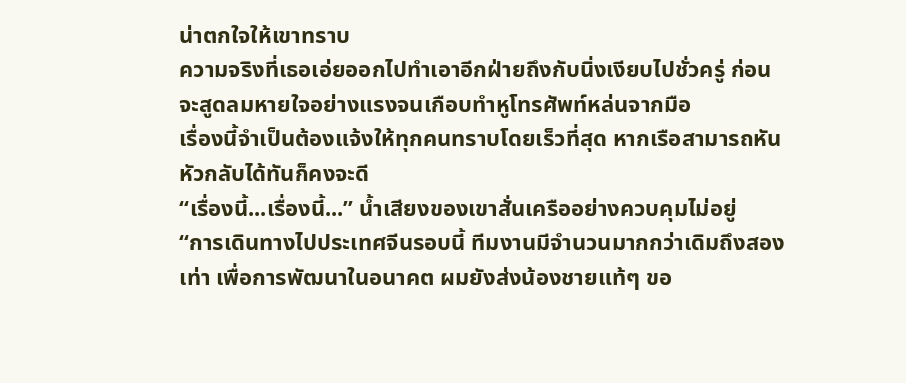น่าตกใจให้เขาทราบ
ความจริงที่เธอเอ่ยออกไปทำเอาอีกฝ่ายถึงกับนิ่งเงียบไปชั่วครู่ ก่อนจะสูดลมหายใจอย่างแรงจนเกือบทำหูโทรศัพท์หล่นจากมือ
เรื่องนี้จำเป็นต้องแจ้งให้ทุกคนทราบโดยเร็วที่สุด หากเรือสามารถหันหัวกลับได้ทันก็คงจะดี
“เรื่องนี้...เรื่องนี้...” น้ำเสียงของเขาสั่นเครืออย่างควบคุมไม่อยู่
“การเดินทางไปประเทศจีนรอบนี้ ทีมงานมีจำนวนมากกว่าเดิมถึงสองเท่า เพื่อการพัฒนาในอนาคต ผมยังส่งน้องชายแท้ๆ ขอ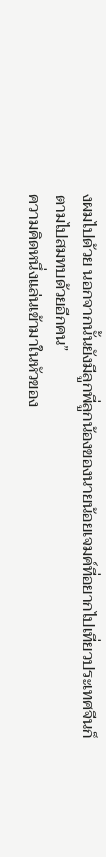งผมไปด้วย นอกจากนั้นยังมีลูกพี่ลูกน้องของนายน้อยเจมค์ที่อยากไปเที่ยวประเทศจีนก็ตามไปสมทบด้วยอีกคน”
ความคิดหนึ่งแล่นเข้ามาในหัวของ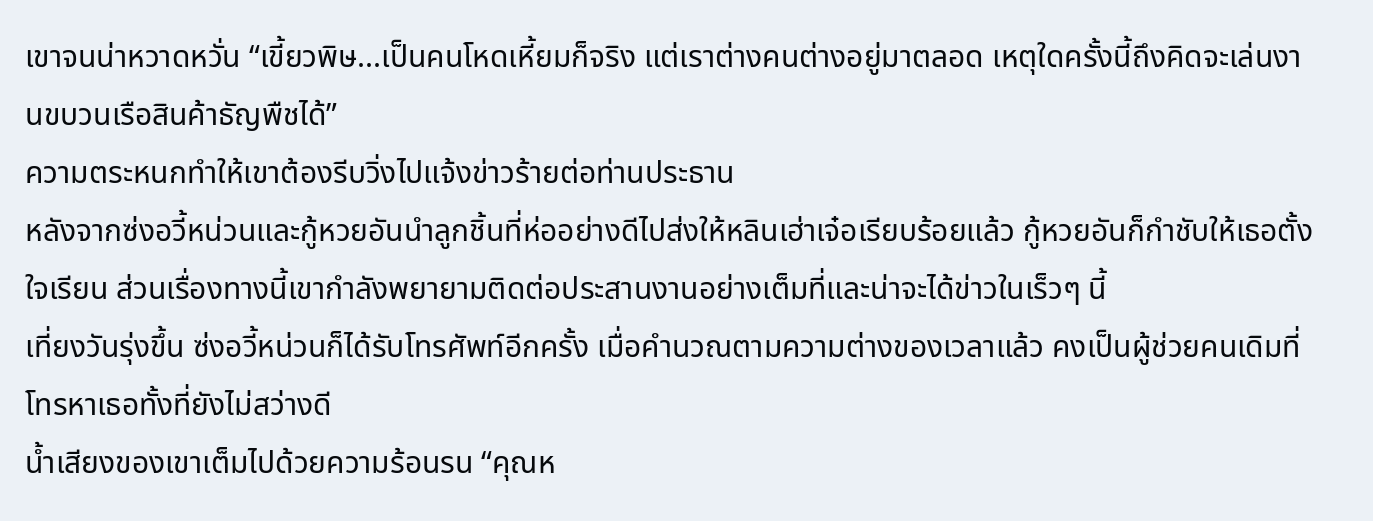เขาจนน่าหวาดหวั่น “เขี้ยวพิษ...เป็นคนโหดเหี้ยมก็จริง แต่เราต่างคนต่างอยู่มาตลอด เหตุใดครั้งนี้ถึงคิดจะเล่นงานขบวนเรือสินค้าธัญพืชได้”
ความตระหนกทำให้เขาต้องรีบวิ่งไปแจ้งข่าวร้ายต่อท่านประธาน
หลังจากซ่งอวี้หน่วนและกู้หวยอันนำลูกชิ้นที่ห่ออย่างดีไปส่งให้หลินเฮ่าเจ๋อเรียบร้อยแล้ว กู้หวยอันก็กำชับให้เธอตั้งใจเรียน ส่วนเรื่องทางนี้เขากำลังพยายามติดต่อประสานงานอย่างเต็มที่และน่าจะได้ข่าวในเร็วๆ นี้
เที่ยงวันรุ่งขึ้น ซ่งอวี้หน่วนก็ได้รับโทรศัพท์อีกครั้ง เมื่อคำนวณตามความต่างของเวลาแล้ว คงเป็นผู้ช่วยคนเดิมที่โทรหาเธอทั้งที่ยังไม่สว่างดี
น้ำเสียงของเขาเต็มไปด้วยความร้อนรน “คุณห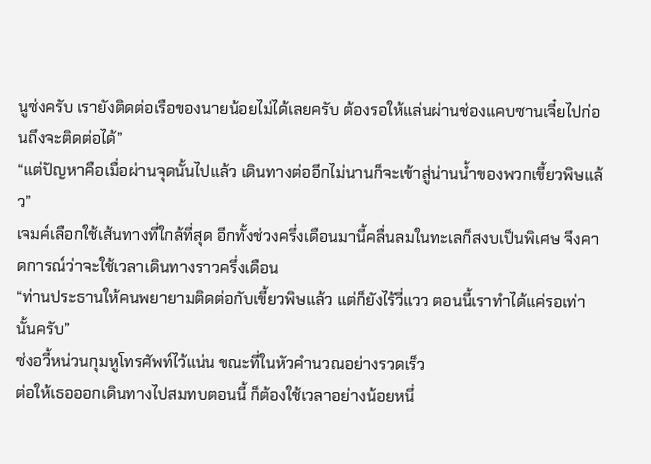นูซ่งครับ เรายังติดต่อเรือของนายน้อยไม่ได้เลยครับ ต้องรอให้แล่นผ่านช่องแคบซานเจี๋ยไปก่อนถึงจะติดต่อได้”
“แต่ปัญหาคือเมื่อผ่านจุดนั้นไปแล้ว เดินทางต่ออีกไม่นานก็จะเข้าสู่น่านน้ำของพวกเขี้ยวพิษแล้ว”
เจมค์เลือกใช้เส้นทางที่ใกล้ที่สุด อีกทั้งช่วงครึ่งเดือนมานี้คลื่นลมในทะเลก็สงบเป็นพิเศษ จึงคาดการณ์ว่าจะใช้เวลาเดินทางราวครึ่งเดือน
“ท่านประธานให้คนพยายามติดต่อกับเขี้ยวพิษแล้ว แต่ก็ยังไร้วี่แวว ตอนนี้เราทำได้แค่รอเท่านั้นครับ”
ซ่งอวี้หน่วนกุมหูโทรศัพท์ไว้แน่น ขณะที่ในหัวคำนวณอย่างรวดเร็ว
ต่อให้เธอออกเดินทางไปสมทบตอนนี้ ก็ต้องใช้เวลาอย่างน้อยหนึ่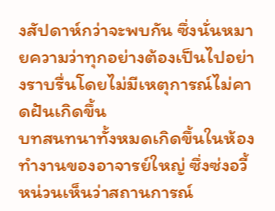งสัปดาห์กว่าจะพบกัน ซึ่งนั่นหมายความว่าทุกอย่างต้องเป็นไปอย่างราบรื่นโดยไม่มีเหตุการณ์ไม่คาดฝันเกิดขึ้น
บทสนทนาทั้งหมดเกิดขึ้นในห้องทำงานของอาจารย์ใหญ่ ซึ่งซ่งอวี้หน่วนเห็นว่าสถานการณ์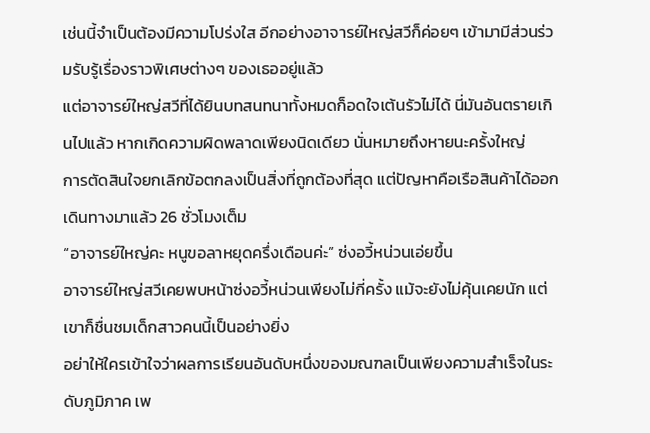เช่นนี้จำเป็นต้องมีความโปร่งใส อีกอย่างอาจารย์ใหญ่สวีก็ค่อยๆ เข้ามามีส่วนร่วมรับรู้เรื่องราวพิเศษต่างๆ ของเธออยู่แล้ว
แต่อาจารย์ใหญ่สวีที่ได้ยินบทสนทนาทั้งหมดก็อดใจเต้นรัวไม่ได้ นี่มันอันตรายเกินไปแล้ว หากเกิดความผิดพลาดเพียงนิดเดียว นั่นหมายถึงหายนะครั้งใหญ่
การตัดสินใจยกเลิกข้อตกลงเป็นสิ่งที่ถูกต้องที่สุด แต่ปัญหาคือเรือสินค้าได้ออกเดินทางมาแล้ว 26 ชั่วโมงเต็ม
“อาจารย์ใหญ่คะ หนูขอลาหยุดครึ่งเดือนค่ะ” ซ่งอวี้หน่วนเอ่ยขึ้น
อาจารย์ใหญ่สวีเคยพบหน้าซ่งอวี้หน่วนเพียงไม่กี่ครั้ง แม้จะยังไม่คุ้นเคยนัก แต่เขาก็ชื่นชมเด็กสาวคนนี้เป็นอย่างยิ่ง
อย่าให้ใครเข้าใจว่าผลการเรียนอันดับหนึ่งของมณฑลเป็นเพียงความสำเร็จในระดับภูมิภาค เพ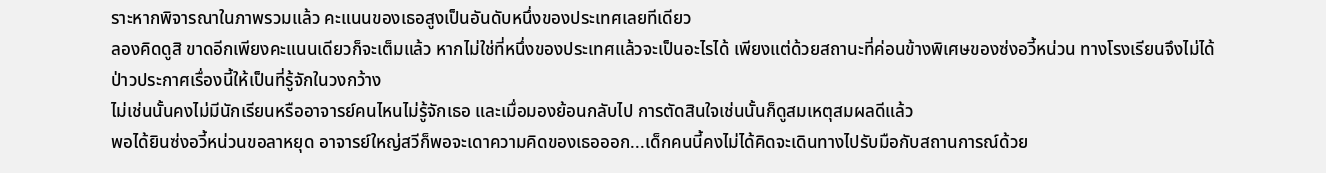ราะหากพิจารณาในภาพรวมแล้ว คะแนนของเธอสูงเป็นอันดับหนึ่งของประเทศเลยทีเดียว
ลองคิดดูสิ ขาดอีกเพียงคะแนนเดียวก็จะเต็มแล้ว หากไม่ใช่ที่หนึ่งของประเทศแล้วจะเป็นอะไรได้ เพียงแต่ด้วยสถานะที่ค่อนข้างพิเศษของซ่งอวี้หน่วน ทางโรงเรียนจึงไม่ได้ป่าวประกาศเรื่องนี้ให้เป็นที่รู้จักในวงกว้าง
ไม่เช่นนั้นคงไม่มีนักเรียนหรืออาจารย์คนไหนไม่รู้จักเธอ และเมื่อมองย้อนกลับไป การตัดสินใจเช่นนั้นก็ดูสมเหตุสมผลดีแล้ว
พอได้ยินซ่งอวี้หน่วนขอลาหยุด อาจารย์ใหญ่สวีก็พอจะเดาความคิดของเธอออก...เด็กคนนี้คงไม่ได้คิดจะเดินทางไปรับมือกับสถานการณ์ด้วย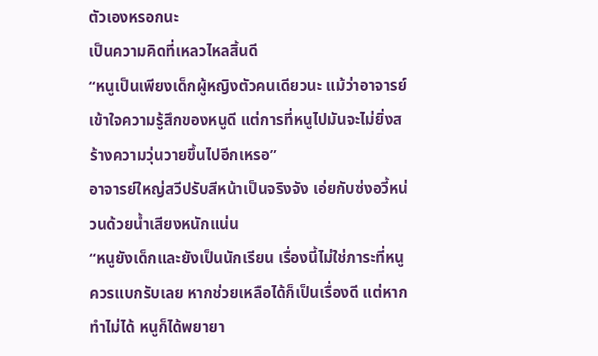ตัวเองหรอกนะ
เป็นความคิดที่เหลวไหลสิ้นดี
“หนูเป็นเพียงเด็กผู้หญิงตัวคนเดียวนะ แม้ว่าอาจารย์เข้าใจความรู้สึกของหนูดี แต่การที่หนูไปมันจะไม่ยิ่งสร้างความวุ่นวายขึ้นไปอีกเหรอ”
อาจารย์ใหญ่สวีปรับสีหน้าเป็นจริงจัง เอ่ยกับซ่งอวี้หน่วนด้วยน้ำเสียงหนักแน่น
“หนูยังเด็กและยังเป็นนักเรียน เรื่องนี้ไม่ใช่ภาระที่หนูควรแบกรับเลย หากช่วยเหลือได้ก็เป็นเรื่องดี แต่หากทำไม่ได้ หนูก็ได้พยายา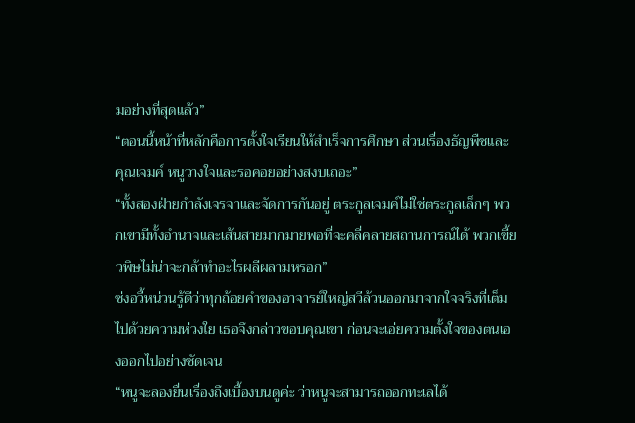มอย่างที่สุดแล้ว”
“ตอนนี้หน้าที่หลักคือการตั้งใจเรียนให้สำเร็จการศึกษา ส่วนเรื่องธัญพืชและคุณเจมค์ หนูวางใจและรอคอยอย่างสงบเถอะ”
“ทั้งสองฝ่ายกำลังเจรจาและจัดการกันอยู่ ตระกูลเจมค์ไม่ใช่ตระกูลเล็กๆ พวกเขามีทั้งอำนาจและเส้นสายมากมายพอที่จะคลี่คลายสถานการณ์ได้ พวกเขี้ยวพิษไม่น่าจะกล้าทำอะไรผลีผลามหรอก”
ซ่งอวี้หน่วนรู้ดีว่าทุกถ้อยคำของอาจารย์ใหญ่สวีล้วนออกมาจากใจจริงที่เต็มไปด้วยความห่วงใย เธอจึงกล่าวขอบคุณเขา ก่อนจะเอ่ยความตั้งใจของตนเองออกไปอย่างชัดเจน
“หนูจะลองยื่นเรื่องถึงเบื้องบนดูค่ะ ว่าหนูจะสามารถออกทะเลได้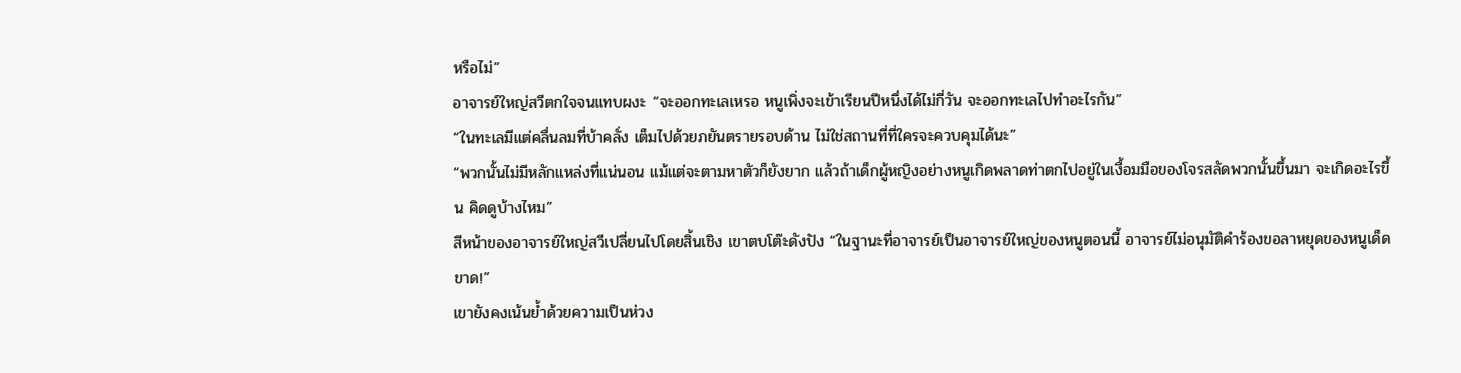หรือไม่”
อาจารย์ใหญ่สวีตกใจจนแทบผงะ “จะออกทะเลเหรอ หนูเพิ่งจะเข้าเรียนปีหนึ่งได้ไม่กี่วัน จะออกทะเลไปทำอะไรกัน”
“ในทะเลมีแต่คลื่นลมที่บ้าคลั่ง เต็มไปด้วยภยันตรายรอบด้าน ไม่ใช่สถานที่ที่ใครจะควบคุมได้นะ”
“พวกนั้นไม่มีหลักแหล่งที่แน่นอน แม้แต่จะตามหาตัวก็ยังยาก แล้วถ้าเด็กผู้หญิงอย่างหนูเกิดพลาดท่าตกไปอยู่ในเงื้อมมือของโจรสลัดพวกนั้นขึ้นมา จะเกิดอะไรขึ้น คิดดูบ้างไหม”
สีหน้าของอาจารย์ใหญ่สวีเปลี่ยนไปโดยสิ้นเชิง เขาตบโต๊ะดังปัง “ในฐานะที่อาจารย์เป็นอาจารย์ใหญ่ของหนูตอนนี้ อาจารย์ไม่อนุมัติคำร้องขอลาหยุดของหนูเด็ดขาด!”
เขายังคงเน้นย้ำด้วยความเป็นห่วง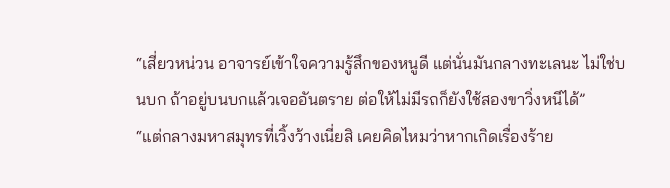“เสี่ยวหน่วน อาจารย์เข้าใจความรู้สึกของหนูดี แต่นั่นมันกลางทะเลนะ ไม่ใช่บนบก ถ้าอยู่บนบกแล้วเจออันตราย ต่อให้ไม่มีรถก็ยังใช้สองขาวิ่งหนีได้”
“แต่กลางมหาสมุทรที่เวิ้งว้างเนี่ยสิ เคยคิดไหมว่าหากเกิดเรื่องร้าย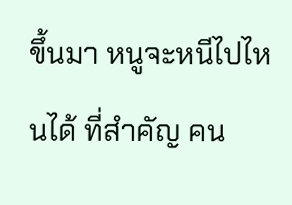ขึ้นมา หนูจะหนีไปไหนได้ ที่สำคัญ คน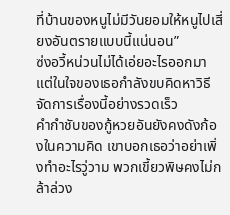ที่บ้านของหนูไม่มีวันยอมให้หนูไปเสี่ยงอันตรายแบบนี้แน่นอน”
ซ่งอวี้หน่วนไม่ได้เอ่ยอะไรออกมา แต่ในใจของเธอกำลังขบคิดหาวิธีจัดการเรื่องนี้อย่างรวดเร็ว
คำกำชับของกู้หวยอันยังคงดังก้องในความคิด เขาบอกเธอว่าอย่าเพิ่งทำอะไรวู่วาม พวกเขี้ยวพิษคงไม่กล้าล่วง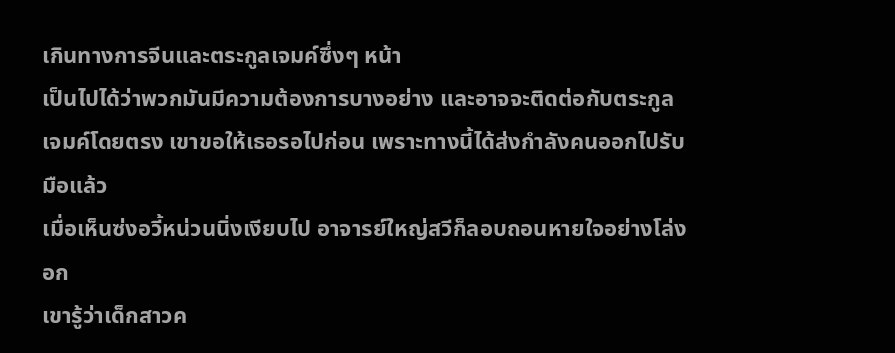เกินทางการจีนและตระกูลเจมค์ซึ่งๆ หน้า
เป็นไปได้ว่าพวกมันมีความต้องการบางอย่าง และอาจจะติดต่อกับตระกูลเจมค์โดยตรง เขาขอให้เธอรอไปก่อน เพราะทางนี้ได้ส่งกำลังคนออกไปรับมือแล้ว
เมื่อเห็นซ่งอวี้หน่วนนิ่งเงียบไป อาจารย์ใหญ่สวีก็ลอบถอนหายใจอย่างโล่งอก
เขารู้ว่าเด็กสาวค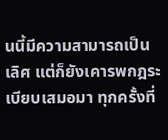นนี้มีความสามารถเป็นเลิศ แต่ก็ยังเคารพกฎระเบียบเสมอมา ทุกครั้งที่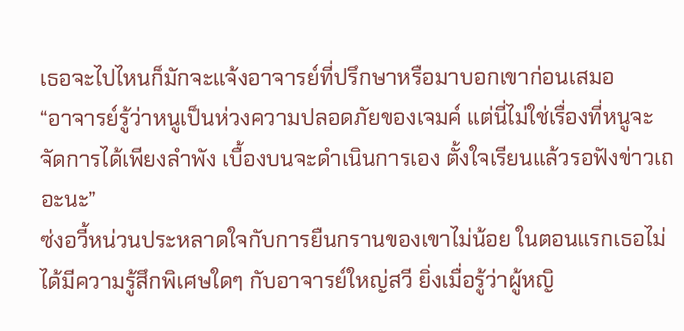เธอจะไปไหนก็มักจะแจ้งอาจารย์ที่ปรึกษาหรือมาบอกเขาก่อนเสมอ
“อาจารย์รู้ว่าหนูเป็นห่วงความปลอดภัยของเจมค์ แต่นี่ไม่ใช่เรื่องที่หนูจะจัดการได้เพียงลำพัง เบื้องบนจะดำเนินการเอง ตั้งใจเรียนแล้วรอฟังข่าวเถอะนะ”
ซ่งอวี้หน่วนประหลาดใจกับการยืนกรานของเขาไม่น้อย ในตอนแรกเธอไม่ได้มีความรู้สึกพิเศษใดๆ กับอาจารย์ใหญ่สวี ยิ่งเมื่อรู้ว่าผู้หญิ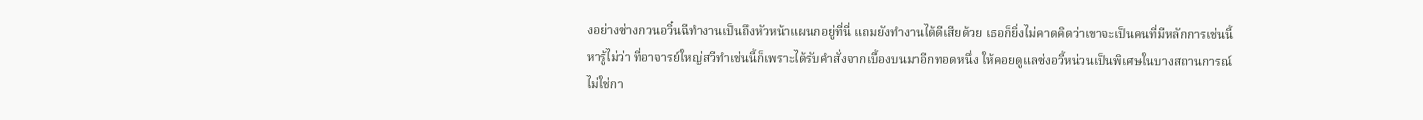งอย่างซ่างกวนอวิ๋นฉีทำงานเป็นถึงหัวหน้าแผนกอยู่ที่นี่ แถมยังทำงานได้ดีเสียด้วย เธอก็ยิ่งไม่คาดคิดว่าเขาจะเป็นคนที่มีหลักการเช่นนี้
หารู้ไม่ว่า ที่อาจารย์ใหญ่สวีทำเช่นนี้ก็เพราะได้รับคำสั่งจากเบื้องบนมาอีกทอดหนึ่ง ให้คอยดูแลซ่งอวี้หน่วนเป็นพิเศษในบางสถานการณ์
ไม่ใช่กา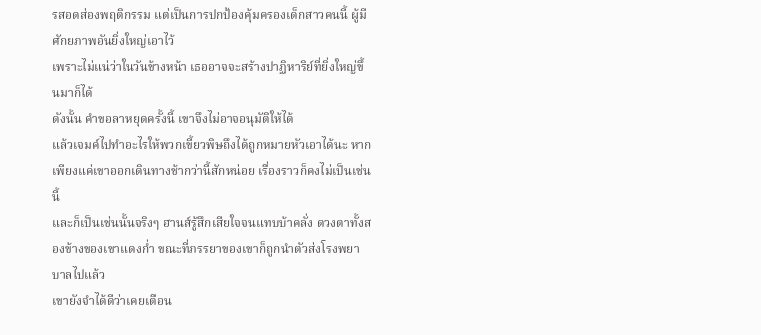รสอดส่องพฤติกรรม แต่เป็นการปกป้องคุ้มครองเด็กสาวคนนี้ ผู้มีศักยภาพอันยิ่งใหญ่เอาไว้
เพราะไม่แน่ว่าในวันข้างหน้า เธออาจจะสร้างปาฏิหาริย์ที่ยิ่งใหญ่ขึ้นมาก็ได้
ดังนั้น คำขอลาหยุดครั้งนี้ เขาจึงไม่อาจอนุมัติให้ได้
แล้วเจมค์ไปทำอะไรให้พวกเขี้ยวพิษถึงได้ถูกหมายหัวเอาได้นะ หากเพียงแค่เขาออกเดินทางช้ากว่านี้สักหน่อย เรื่องราวก็คงไม่เป็นเช่นนี้
และก็เป็นเช่นนั้นจริงๆ ฮานส์รู้สึกเสียใจจนแทบบ้าคลั่ง ดวงตาทั้งสองข้างของเขาแดงก่ำ ขณะที่ภรรยาของเขาก็ถูกนำตัวส่งโรงพยาบาลไปแล้ว
เขายังจำได้ดีว่าเคยเตือน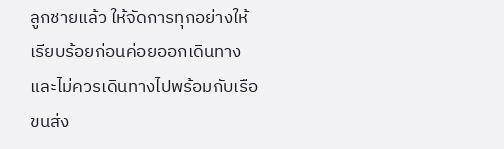ลูกชายแล้ว ให้จัดการทุกอย่างให้เรียบร้อยก่อนค่อยออกเดินทาง และไม่ควรเดินทางไปพร้อมกับเรือขนส่ง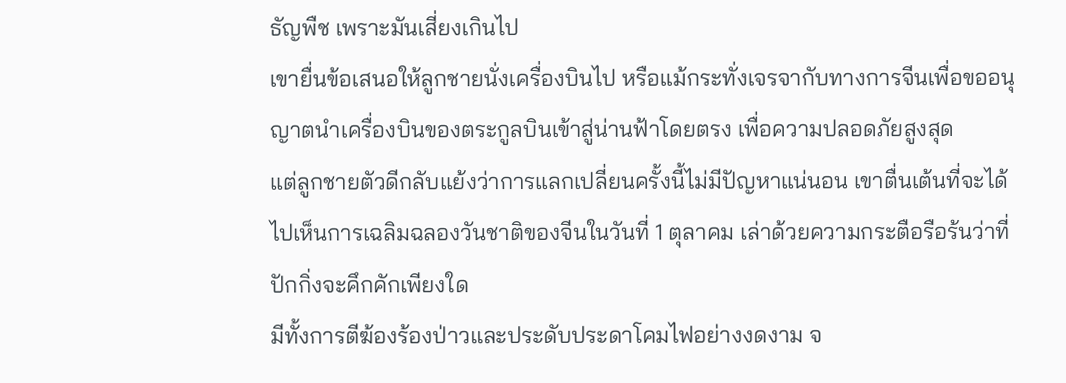ธัญพืช เพราะมันเสี่ยงเกินไป
เขายื่นข้อเสนอให้ลูกชายนั่งเครื่องบินไป หรือแม้กระทั่งเจรจากับทางการจีนเพื่อขออนุญาตนำเครื่องบินของตระกูลบินเข้าสู่น่านฟ้าโดยตรง เพื่อความปลอดภัยสูงสุด
แต่ลูกชายตัวดีกลับแย้งว่าการแลกเปลี่ยนครั้งนี้ไม่มีปัญหาแน่นอน เขาตื่นเต้นที่จะได้ไปเห็นการเฉลิมฉลองวันชาติของจีนในวันที่ 1 ตุลาคม เล่าด้วยความกระตือรือร้นว่าที่ปักกิ่งจะคึกคักเพียงใด
มีทั้งการตีฆ้องร้องป่าวและประดับประดาโคมไฟอย่างงดงาม จ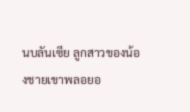นบลันเซีย ลูกสาวของน้องชายเขาพลอยอ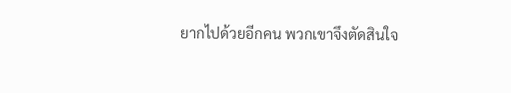ยากไปด้วยอีกคน พวกเขาจึงตัดสินใจ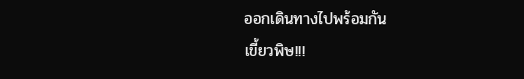ออกเดินทางไปพร้อมกัน
เขี้ยวพิษ!!!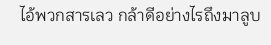ไอ้พวกสารเลว กล้าดีอย่างไรถึงมาลูบ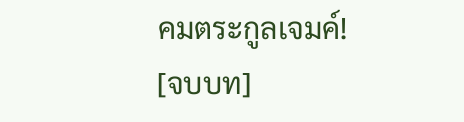คมตระกูลเจมค์!
[จบบท]